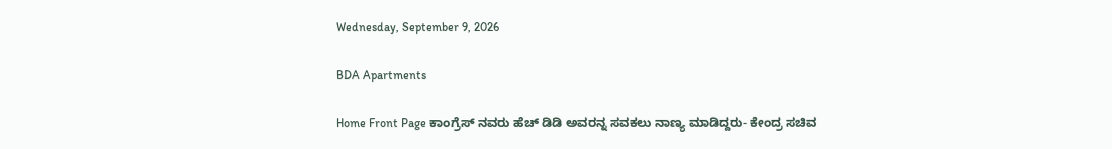Wednesday, September 9, 2026

BDA Apartments

Home Front Page ಕಾಂಗ್ರೆಸ್ ನವರು ಹೆಚ್ ಡಿಡಿ ಅವರನ್ನ ಸವಕಲು ನಾಣ್ಯ ಮಾಡಿದ್ದರು- ಕೇಂದ್ರ ಸಚಿವ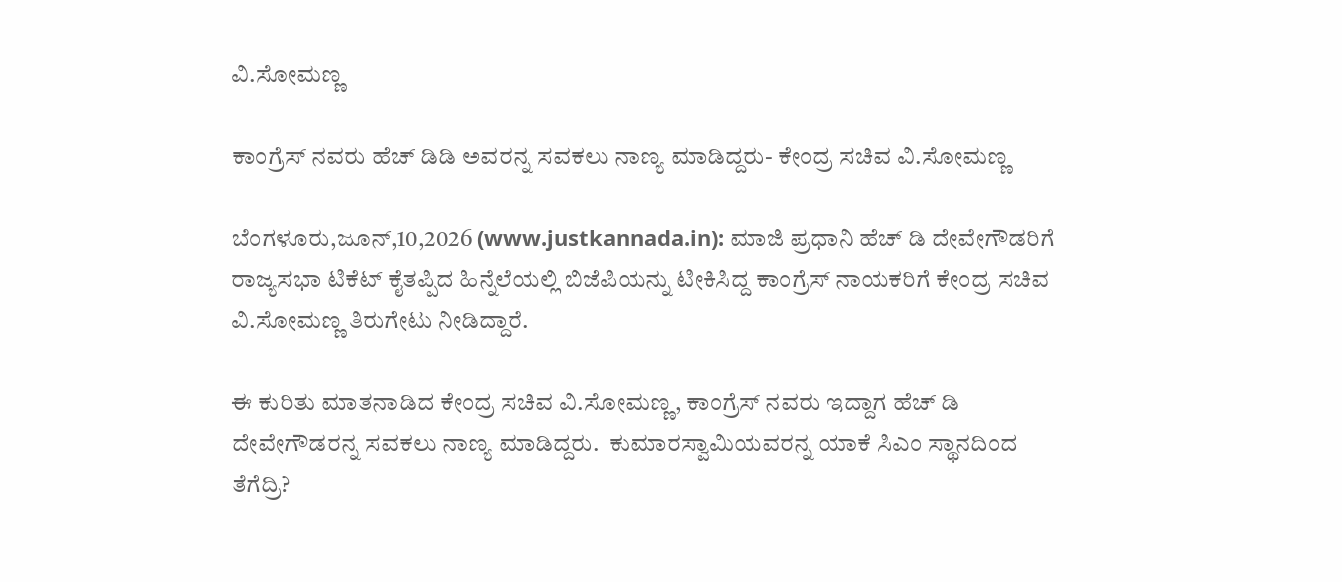ವಿ.ಸೋಮಣ್ಣ

ಕಾಂಗ್ರೆಸ್ ನವರು ಹೆಚ್ ಡಿಡಿ ಅವರನ್ನ ಸವಕಲು ನಾಣ್ಯ ಮಾಡಿದ್ದರು- ಕೇಂದ್ರ ಸಚಿವ ವಿ.ಸೋಮಣ್ಣ

ಬೆಂಗಳೂರು,ಜೂನ್,10,2026 (www.justkannada.in): ಮಾಜಿ ಪ್ರಧಾನಿ ಹೆಚ್ ಡಿ ದೇವೇಗೌಡರಿಗೆ ರಾಜ್ಯಸಭಾ ಟಿಕೆಟ್ ಕೈತಪ್ಪಿದ ಹಿನ್ನೆಲೆಯಲ್ಲಿ ಬಿಜೆಪಿಯನ್ನು ಟೀಕಿಸಿದ್ದ ಕಾಂಗ್ರೆಸ್ ನಾಯಕರಿಗೆ ಕೇಂದ್ರ ಸಚಿವ ವಿ.ಸೋಮಣ್ಣ ತಿರುಗೇಟು ನೀಡಿದ್ದಾರೆ.

ಈ ಕುರಿತು ಮಾತನಾಡಿದ ಕೇಂದ್ರ ಸಚಿವ ವಿ.ಸೋಮಣ್ಣ, ಕಾಂಗ್ರೆಸ್ ನವರು ಇದ್ದಾಗ ಹೆಚ್ ಡಿ ದೇವೇಗೌಡರನ್ನ ಸವಕಲು ನಾಣ್ಯ ಮಾಡಿದ್ದರು.  ಕುಮಾರಸ್ವಾಮಿಯವರನ್ನ ಯಾಕೆ ಸಿಎಂ ಸ್ಥಾನದಿಂದ ತೆಗೆದ್ರಿ?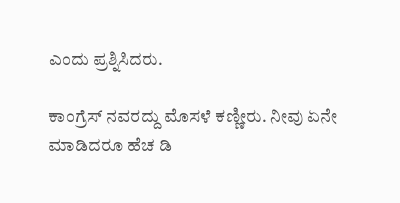ಎಂದು ಪ್ರಶ್ನಿಸಿದರು.

ಕಾಂಗ್ರೆಸ್ ನವರದ್ದು ಮೊಸಳೆ ಕಣ್ಣೀರು. ನೀವು ಏನೇ ಮಾಡಿದರೂ ಹೆಚ ಡಿ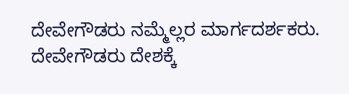ದೇವೇಗೌಡರು ನಮ್ಮೆಲ್ಲರ ಮಾರ್ಗದರ್ಶಕರು.  ದೇವೇಗೌಡರು ದೇಶಕ್ಕೆ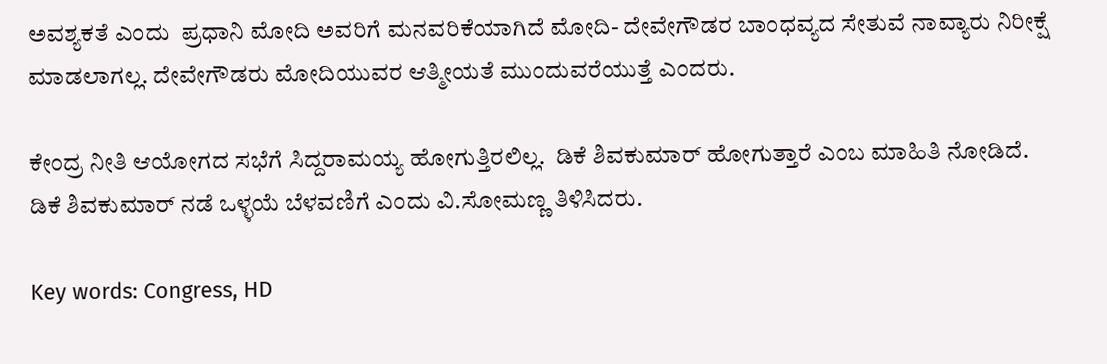ಅವಶ್ಯಕತೆ ಎಂದು  ಪ್ರಧಾನಿ ಮೋದಿ ಅವರಿಗೆ ಮನವರಿಕೆಯಾಗಿದೆ ಮೋದಿ- ದೇವೇಗೌಡರ ಬಾಂಧವ್ಯದ ಸೇತುವೆ ನಾವ್ಯಾರು ನಿರೀಕ್ಷೆ ಮಾಡಲಾಗಲ್ಲ. ದೇವೇಗೌಡರು ಮೋದಿಯುವರ ಆತ್ಮೀಯತೆ ಮುಂದುವರೆಯುತ್ತೆ ಎಂದರು.

ಕೇಂದ್ರ ನೀತಿ ಆಯೋಗದ ಸಭೆಗೆ ಸಿದ್ದರಾಮಯ್ಯ ಹೋಗುತ್ತಿರಲಿಲ್ಲ.  ಡಿಕೆ ಶಿವಕುಮಾರ್ ಹೋಗುತ್ತಾರೆ ಎಂಬ ಮಾಹಿತಿ ನೋಡಿದೆ.  ಡಿಕೆ ಶಿವಕುಮಾರ್ ನಡೆ ಒಳ್ಳಯೆ ಬೆಳವಣಿಗೆ ಎಂದು ವಿ.ಸೋಮಣ್ಣ ತಿಳಿಸಿದರು.

Key words: Congress, HD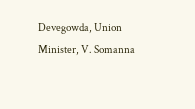Devegowda, Union Minister, V. Somanna